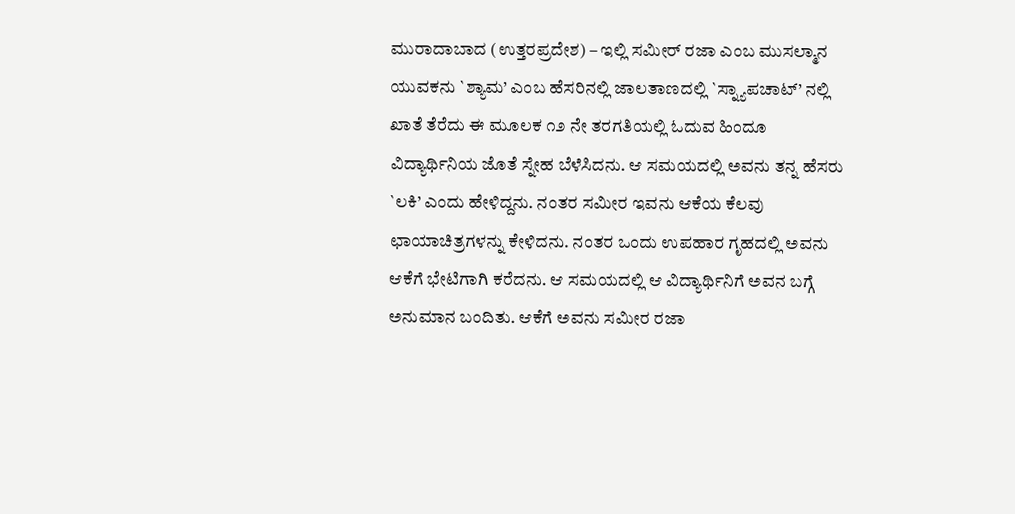ಮುರಾದಾಬಾದ (ಉತ್ತರಪ್ರದೇಶ) – ಇಲ್ಲಿ ಸಮೀರ್ ರಜಾ ಎಂಬ ಮುಸಲ್ಮಾನ ಯುವಕನು `ಶ್ಯಾಮ’ ಎಂಬ ಹೆಸರಿನಲ್ಲಿ ಜಾಲತಾಣದಲ್ಲಿ `ಸ್ನ್ಯಾಪಚಾಟ್’ ನಲ್ಲಿ ಖಾತೆ ತೆರೆದು ಈ ಮೂಲಕ ೧೨ ನೇ ತರಗತಿಯಲ್ಲಿ ಓದುವ ಹಿಂದೂ ವಿದ್ಯಾರ್ಥಿನಿಯ ಜೊತೆ ಸ್ನೇಹ ಬೆಳೆಸಿದನು. ಆ ಸಮಯದಲ್ಲಿ ಅವನು ತನ್ನ ಹೆಸರು `ಲಕಿ’ ಎಂದು ಹೇಳಿದ್ದನು. ನಂತರ ಸಮೀರ ಇವನು ಆಕೆಯ ಕೆಲವು ಛಾಯಾಚಿತ್ರಗಳನ್ನು ಕೇಳಿದನು. ನಂತರ ಒಂದು ಉಪಹಾರ ಗೃಹದಲ್ಲಿ ಅವನು ಆಕೆಗೆ ಭೇಟಿಗಾಗಿ ಕರೆದನು. ಆ ಸಮಯದಲ್ಲಿ ಆ ವಿದ್ಯಾರ್ಥಿನಿಗೆ ಅವನ ಬಗ್ಗೆ ಅನುಮಾನ ಬಂದಿತು. ಆಕೆಗೆ ಅವನು ಸಮೀರ ರಜಾ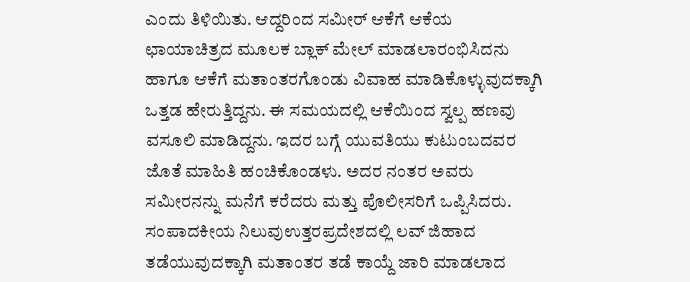ಎಂದು ತಿಳಿಯಿತು. ಆದ್ದರಿಂದ ಸಮೀರ್ ಆಕೆಗೆ ಆಕೆಯ ಛಾಯಾಚಿತ್ರದ ಮೂಲಕ ಬ್ಲಾಕ್ ಮೇಲ್ ಮಾಡಲಾರಂಭಿಸಿದನು ಹಾಗೂ ಆಕೆಗೆ ಮತಾಂತರಗೊಂಡು ವಿವಾಹ ಮಾಡಿಕೊಳ್ಳುವುದಕ್ಕಾಗಿ ಒತ್ತಡ ಹೇರುತ್ತಿದ್ದನು. ಈ ಸಮಯದಲ್ಲಿ ಆಕೆಯಿಂದ ಸ್ವಲ್ಪ ಹಣವು ವಸೂಲಿ ಮಾಡಿದ್ದನು. ಇದರ ಬಗ್ಗೆ ಯುವತಿಯು ಕುಟುಂಬದವರ ಜೊತೆ ಮಾಹಿತಿ ಹಂಚಿಕೊಂಡಳು. ಅದರ ನಂತರ ಅವರು ಸಮೀರನನ್ನು ಮನೆಗೆ ಕರೆದರು ಮತ್ತು ಪೊಲೀಸರಿಗೆ ಒಪ್ಪಿಸಿದರು.
ಸಂಪಾದಕೀಯ ನಿಲುವುಉತ್ತರಪ್ರದೇಶದಲ್ಲಿ ಲವ್ ಜಿಹಾದ ತಡೆಯುವುದಕ್ಕಾಗಿ ಮತಾಂತರ ತಡೆ ಕಾಯ್ದೆ ಜಾರಿ ಮಾಡಲಾದ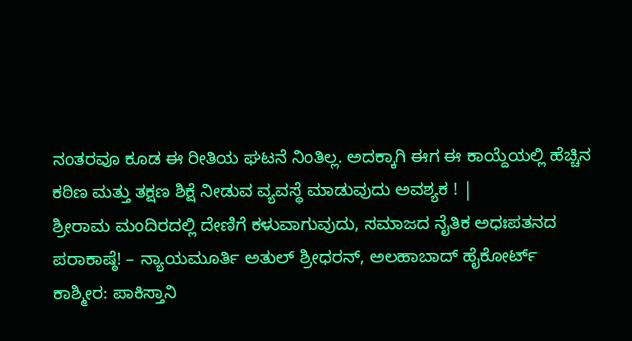ನಂತರವೂ ಕೂಡ ಈ ರೀತಿಯ ಘಟನೆ ನಿಂತಿಲ್ಲ. ಅದಕ್ಕಾಗಿ ಈಗ ಈ ಕಾಯ್ದೆಯಲ್ಲಿ ಹೆಚ್ಚಿನ ಕಠಿಣ ಮತ್ತು ತಕ್ಷಣ ಶಿಕ್ಷೆ ನೀಡುವ ವ್ಯವಸ್ಥೆ ಮಾಡುವುದು ಅವಶ್ಯಕ ! |
ಶ್ರೀರಾಮ ಮಂದಿರದಲ್ಲಿ ದೇಣಿಗೆ ಕಳುವಾಗುವುದು, ಸಮಾಜದ ನೈತಿಕ ಅಧಃಪತನದ ಪರಾಕಾಷ್ಠೆ! – ನ್ಯಾಯಮೂರ್ತಿ ಅತುಲ್ ಶ್ರೀಧರನ್, ಅಲಹಾಬಾದ್ ಹೈಕೋರ್ಟ್
ಕಾಶ್ಮೀರ: ಪಾಕಿಸ್ತಾನಿ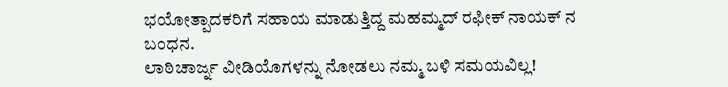ಭಯೋತ್ಪಾದಕರಿಗೆ ಸಹಾಯ ಮಾಡುತ್ತಿದ್ದ ಮಹಮ್ಮದ್ ರಫೀಕ್ ನಾಯಕ್ ನ ಬಂಧನ.
ಲಾಠಿಚಾರ್ಜ್ನ ವೀಡಿಯೊಗಳನ್ನು ನೋಡಲು ನಮ್ಮ ಬಳಿ ಸಮಯವಿಲ್ಲ!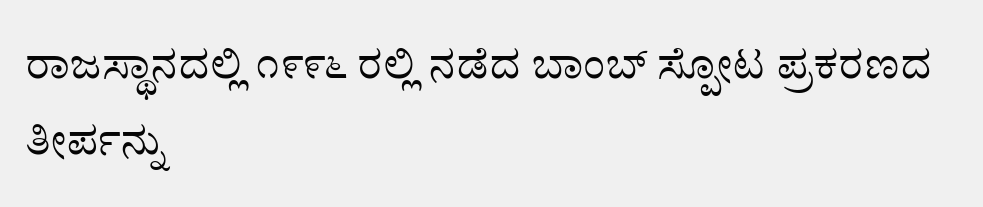ರಾಜಸ್ಥಾನದಲ್ಲಿ ೧೯೯೬ ರಲ್ಲಿ ನಡೆದ ಬಾಂಬ್ ಸ್ಪೋಟ ಪ್ರಕರಣದ ತೀರ್ಪನ್ನು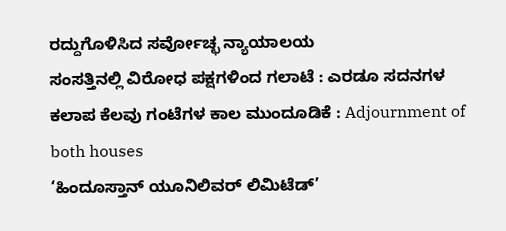ರದ್ದುಗೊಳಿಸಿದ ಸರ್ವೋಚ್ಛ ನ್ಯಾಯಾಲಯ
ಸಂಸತ್ತಿನಲ್ಲಿ ವಿರೋಧ ಪಕ್ಷಗಳಿಂದ ಗಲಾಟೆ : ಎರಡೂ ಸದನಗಳ ಕಲಾಪ ಕೆಲವು ಗಂಟೆಗಳ ಕಾಲ ಮುಂದೂಡಿಕೆ : Adjournment of both houses
‘ಹಿಂದೂಸ್ತಾನ್ ಯೂನಿಲಿವರ್ ಲಿಮಿಟೆಡ್’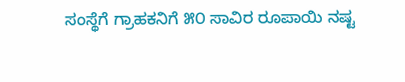ಸಂಸ್ಥೆಗೆ ಗ್ರಾಹಕನಿಗೆ ೫೦ ಸಾವಿರ ರೂಪಾಯಿ ನಷ್ಟ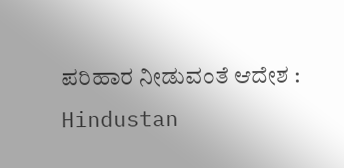ಪರಿಹಾರ ನೀಡುವಂತೆ ಆದೇಶ : Hindustan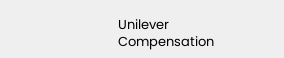Unilever Compensation